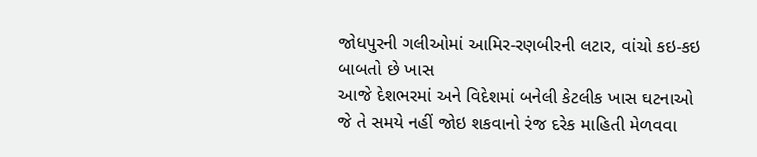જોધપુરની ગલીઓમાં આમિર-રણબીરની લટાર, વાંચો કઇ-કઇ બાબતો છે ખાસ
આજે દેશભરમાં અને વિદેશમાં બનેલી કેટલીક ખાસ ઘટનાઓ જે તે સમયે નહીં જોઇ શકવાનો રંજ દરેક માહિતી મેળવવા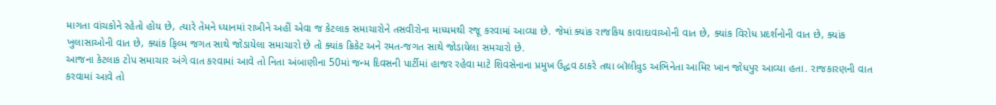માગતા વાંચકોને રહેતો હોય છે, ત્યારે તેમને ધ્યાનમાં રાખીને અહીં એવા જ કેટલાક સમાચારોને તસવીરોના માધ્યમથી રજૂ કરવામાં આવ્યા છે. જેમાં ક્યાંક રાજકિય કાવાદાવાઓની વાત છે, ક્યાંક વિરોધ પ્રદર્શનોની વાત છે, ક્યાંક ખુલાસાઓની વાત છે, ક્યાંક ફિલ્મ જગત સાથે જોડાયેલા સમાચારો છે તો ક્યાંક ક્રિકેટ અને રમત-જગત સાથે જોડાયેલા સમચારો છે.
આજના કેટલાક ટોપ સમાચાર અંગે વાત કરવામાં આવે તો નિતા અંબાણીના 50માં જન્મ દિવસની પાર્ટીમાં હાજર રહેવા માટે શિવસેનાના પ્રમુખ ઉદ્ધવ ઠાકરે તથા બૉલીવુડ અભિનેતા આમિર ખાન જોધપુર આવ્યા હતા. રાજકારણની વાત કરવામાં આવે તો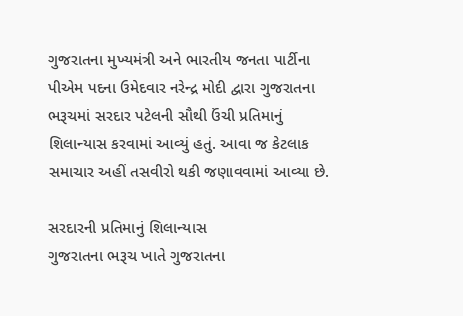ગુજરાતના મુખ્યમંત્રી અને ભારતીય જનતા પાર્ટીના પીએમ પદના ઉમેદવાર નરેન્દ્ર મોદી દ્વારા ગુજરાતના ભરૂચમાં સરદાર પટેલની સૌથી ઉંચી પ્રતિમાનું શિલાન્યાસ કરવામાં આવ્યું હતું. આવા જ કેટલાક સમાચાર અહીં તસવીરો થકી જણાવવામાં આવ્યા છે.

સરદારની પ્રતિમાનું શિલાન્યાસ
ગુજરાતના ભરૂચ ખાતે ગુજરાતના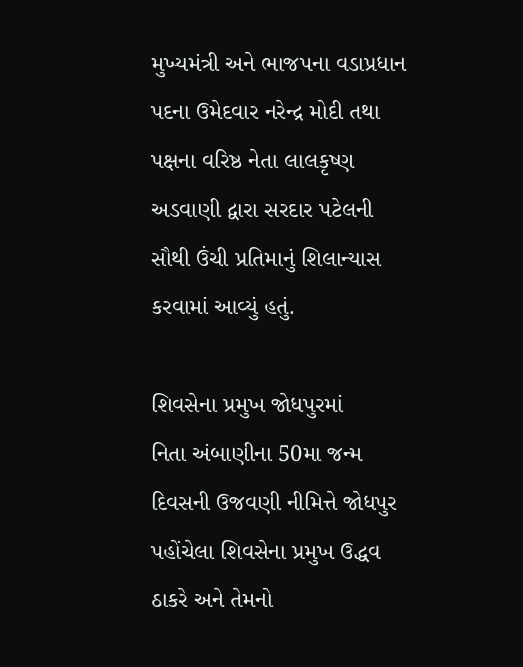મુખ્યમંત્રી અને ભાજપના વડાપ્રધાન પદના ઉમેદવાર નરેન્દ્ર મોદી તથા પક્ષના વરિષ્ઠ નેતા લાલકૃષ્ણ અડવાણી દ્વારા સરદાર પટેલની સૌથી ઉંચી પ્રતિમાનું શિલાન્યાસ કરવામાં આવ્યું હતું.

શિવસેના પ્રમુખ જોધપુરમાં
નિતા અંબાણીના 50મા જન્મ દિવસની ઉજવણી નીમિત્તે જોધપુર પહોંચેલા શિવસેના પ્રમુખ ઉદ્ધવ ઠાકરે અને તેમનો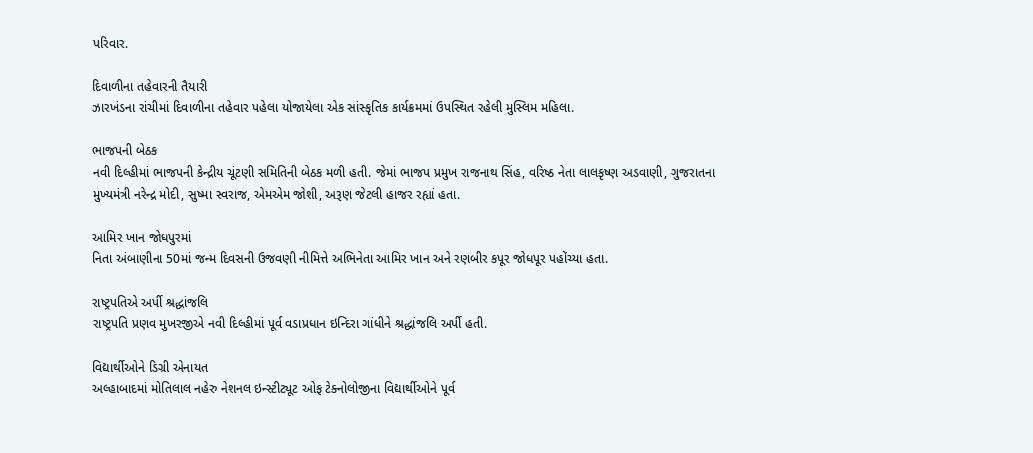પરિવાર.

દિવાળીના તહેવારની તૈયારી
ઝારખંડના રાંચીમાં દિવાળીના તહેવાર પહેલા યોજાયેલા એક સાંસ્કૃતિક કાર્યક્રમમાં ઉપસ્થિત રહેલી મુસ્લિમ મહિલા.

ભાજપની બેઠક
નવી દિલ્હીમાં ભાજપની કેન્દ્રીય ચૂંટણી સમિતિની બેઠક મળી હતી. જેમાં ભાજપ પ્રમુખ રાજનાથ સિંહ, વરિષ્ઠ નેતા લાલકૃષ્ણ અડવાણી, ગુજરાતના મુખ્યમંત્રી નરેન્દ્ર મોદી, સુષ્મા સ્વરાજ, એમએમ જોશી, અરૂણ જેટલી હાજર રહ્યાં હતા.

આમિર ખાન જોધપુરમાં
નિતા અંબાણીના 50માં જન્મ દિવસની ઉજવણી નીમિત્તે અભિનેતા આમિર ખાન અને રણબીર કપૂર જોધપૂર પહોંચ્યા હતા.

રાષ્ટ્રપતિએ અર્પી શ્રદ્ધાંજલિ
રાષ્ટ્રપતિ પ્રણવ મુખરજીએ નવી દિલ્હીમાં પૂર્વ વડાપ્રધાન ઇન્દિરા ગાંધીને શ્રદ્ધાંજલિ અર્પી હતી.

વિદ્યાર્થીઓને ડિગ્રી એનાયત
અલ્હાબાદમાં મોતિલાલ નહેરુ નેશનલ ઇન્સ્ટીટ્યૂટ ઓફ ટેક્નોલોજીના વિદ્યાર્થીઓને પૂર્વ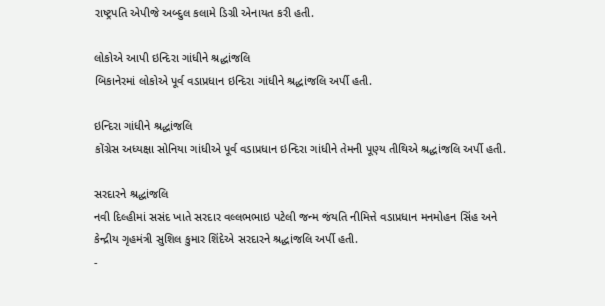રાષ્ટ્રપતિ એપીજે અબ્દુલ કલામે ડિગ્રી એનાયત કરી હતી.

લોકોએ આપી ઇન્દિરા ગાંધીને શ્રદ્ધાંજલિ
બિકાનેરમાં લોકોએ પૂર્વ વડાપ્રધાન ઇન્દિરા ગાંધીને શ્રદ્ધાંજલિ અર્પી હતી.

ઇન્દિરા ગાંધીને શ્રદ્ધાંજલિ
કોંગ્રેસ અધ્યક્ષા સોનિયા ગાંધીએ પૂર્વ વડાપ્રધાન ઇન્દિરા ગાંધીને તેમની પૂણ્ય તીથિએ શ્રદ્ધાંજલિ અર્પી હતી.

સરદારને શ્રદ્ધાંજલિ
નવી દિલ્હીમાં સસંદ ખાતે સરદાર વલ્લભભાઇ પટેલી જન્મ જંયતિ નીમિત્તે વડાપ્રધાન મનમોહન સિંહ અને કેન્દ્રીય ગૃહમંત્રી સુશિલ કુમાર શિંદેએ સરદારને શ્રદ્ધાંજલિ અર્પી હતી.
-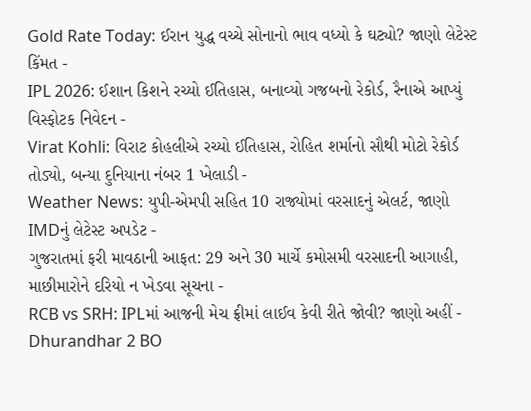Gold Rate Today: ઈરાન યુદ્ધ વચ્ચે સોનાનો ભાવ વધ્યો કે ઘટ્યો? જાણો લેટેસ્ટ કિંમત -
IPL 2026: ઈશાન કિશને રચ્યો ઈતિહાસ, બનાવ્યો ગજબનો રેકોર્ડ, રૈનાએ આપ્યું વિસ્ફોટક નિવેદન -
Virat Kohli: વિરાટ કોહલીએ રચ્યો ઈતિહાસ, રોહિત શર્માનો સૌથી મોટો રેકોર્ડ તોડ્યો, બન્યા દુનિયાના નંબર 1 ખેલાડી -
Weather News: યુપી-એમપી સહિત 10 રાજ્યોમાં વરસાદનું એલર્ટ, જાણો IMDનું લેટેસ્ટ અપડેટ -
ગુજરાતમાં ફરી માવઠાની આફત: 29 અને 30 માર્ચે કમોસમી વરસાદની આગાહી, માછીમારોને દરિયો ન ખેડવા સૂચના -
RCB vs SRH: IPLમાં આજની મેચ ફ્રીમાં લાઈવ કેવી રીતે જોવી? જાણો અહીં -
Dhurandhar 2 BO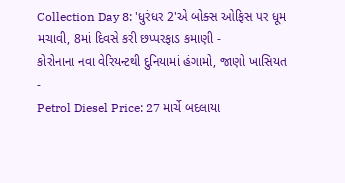Collection Day 8: 'ધુરંધર 2'એ બોક્સ ઓફિસ પર ધૂમ મચાવી, 8માં દિવસે કરી છપ્પરફાડ કમાણી -
કોરોનાના નવા વેરિયન્ટથી દુનિયામાં હંગામો, જાણો ખાસિયત -
Petrol Diesel Price: 27 માર્ચે બદલાયા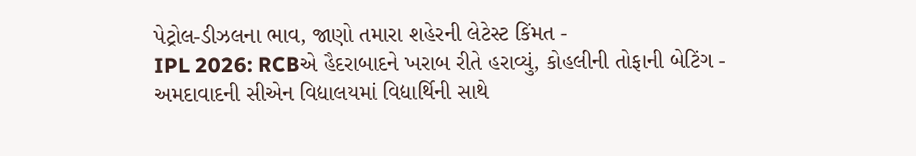પેટ્રોલ-ડીઝલના ભાવ, જાણો તમારા શહેરની લેટેસ્ટ કિંમત -
IPL 2026: RCBએ હૈદરાબાદને ખરાબ રીતે હરાવ્યું, કોહલીની તોફાની બેટિંગ -
અમદાવાદની સીએન વિદ્યાલયમાં વિદ્યાર્થિની સાથે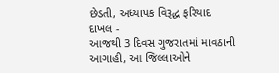છેડતી, અધ્યાપક વિરૂદ્ધ ફરિયાદ દાખલ -
આજથી 3 દિવસ ગુજરાતમાં માવઠાની આગાહી, આ જિલ્લાઓને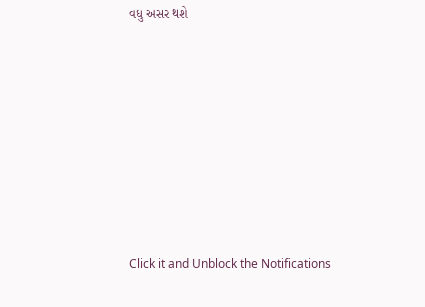વધુ અસર થશે










Click it and Unblock the Notifications